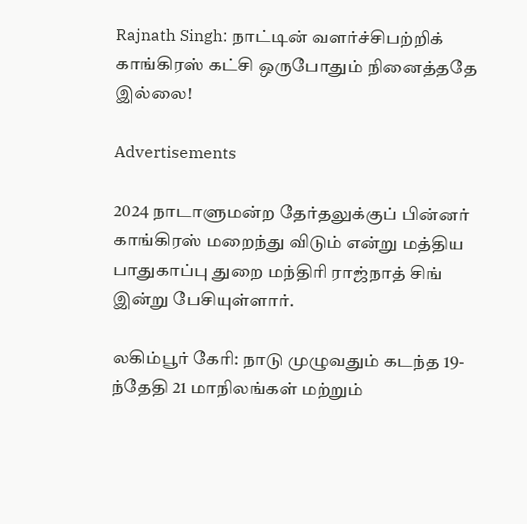Rajnath Singh: நாட்டின் வளர்ச்சிபற்றிக் காங்கிரஸ் கட்சி ஒருபோதும் நினைத்ததே இல்லை!

Advertisements

2024 நாடாளுமன்ற தேர்தலுக்குப் பின்னர் காங்கிரஸ் மறைந்து விடும் என்று மத்திய பாதுகாப்பு துறை மந்திரி ராஜ்நாத் சிங் இன்று பேசியுள்ளார்.

லகிம்பூர் கேரி: நாடு முழுவதும் கடந்த 19-ந்தேதி 21 மாநிலங்கள் மற்றும்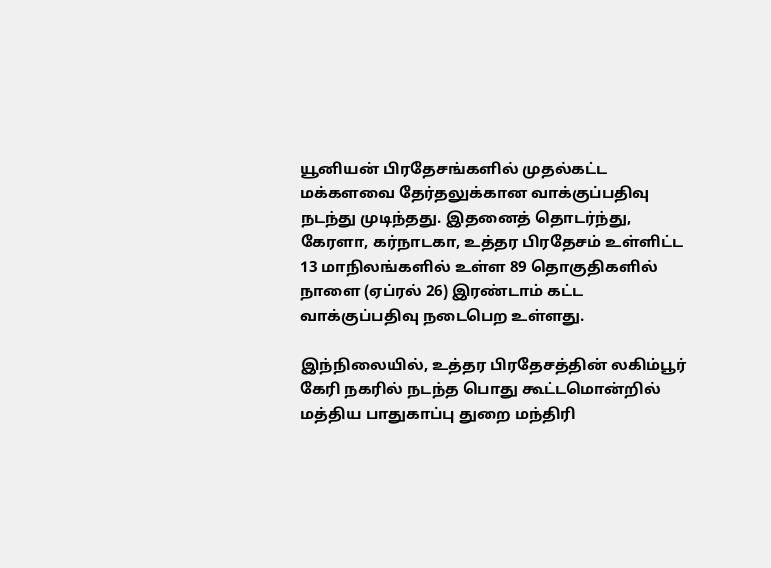யூனியன் பிரதேசங்களில் முதல்கட்ட மக்களவை தேர்தலுக்கான வாக்குப்பதிவு நடந்து முடிந்தது. இதனைத் தொடர்ந்து, கேரளா, கர்நாடகா, உத்தர பிரதேசம் உள்ளிட்ட 13 மாநிலங்களில் உள்ள 89 தொகுதிகளில் நாளை (ஏப்ரல் 26) இரண்டாம் கட்ட வாக்குப்பதிவு நடைபெற உள்ளது.

இந்நிலையில், உத்தர பிரதேசத்தின் லகிம்பூர் கேரி நகரில் நடந்த பொது கூட்டமொன்றில் மத்திய பாதுகாப்பு துறை மந்திரி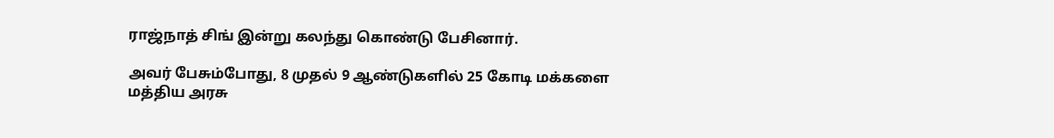ராஜ்நாத் சிங் இன்று கலந்து கொண்டு பேசினார்.

அவர் பேசும்போது, 8 முதல் 9 ஆண்டுகளில் 25 கோடி மக்களை மத்திய அரசு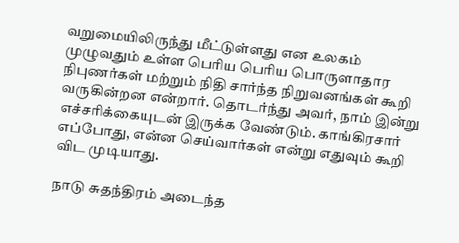வறுமையிலிருந்து மீட்டுள்ளது என உலகம் முழுவதும் உள்ள பெரிய பெரிய பொருளாதார நிபுணர்கள் மற்றும் நிதி சார்ந்த நிறுவனங்கள் கூறி வருகின்றன என்றார். தொடர்ந்து அவர், நாம் இன்று எச்சரிக்கையுடன் இருக்க வேண்டும். காங்கிரசார் எப்போது, என்ன செய்வார்கள் என்று எதுவும் கூறி விட முடியாது.

நாடு சுதந்திரம் அடைந்த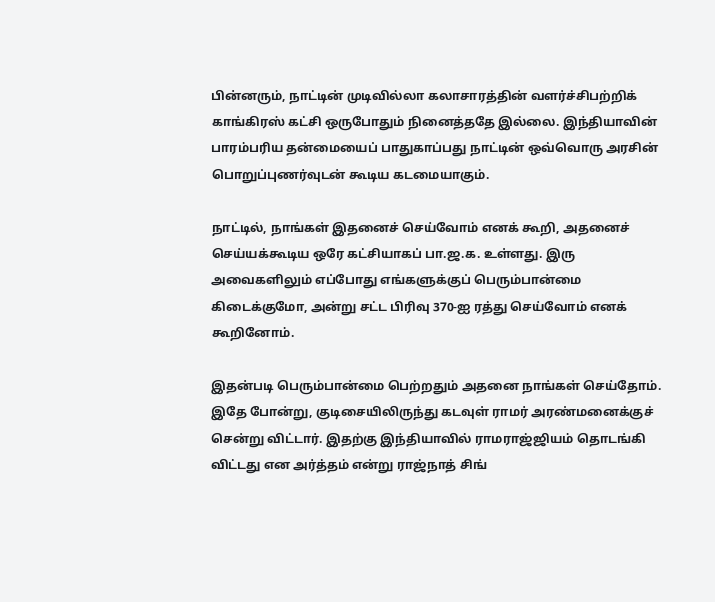பின்னரும், நாட்டின் முடிவில்லா கலாசாரத்தின் வளர்ச்சிபற்றிக் காங்கிரஸ் கட்சி ஒருபோதும் நினைத்ததே இல்லை. இந்தியாவின் பாரம்பரிய தன்மையைப் பாதுகாப்பது நாட்டின் ஒவ்வொரு அரசின் பொறுப்புணர்வுடன் கூடிய கடமையாகும்.

நாட்டில், நாங்கள் இதனைச் செய்வோம் எனக் கூறி, அதனைச் செய்யக்கூடிய ஒரே கட்சியாகப் பா.ஜ.க. உள்ளது. இரு அவைகளிலும் எப்போது எங்களுக்குப் பெரும்பான்மை கிடைக்குமோ, அன்று சட்ட பிரிவு 370-ஐ ரத்து செய்வோம் எனக் கூறினோம்.

இதன்படி பெரும்பான்மை பெற்றதும் அதனை நாங்கள் செய்தோம். இதே போன்று, குடிசையிலிருந்து கடவுள் ராமர் அரண்மனைக்குச் சென்று விட்டார். இதற்கு இந்தியாவில் ராமராஜ்ஜியம் தொடங்கி விட்டது என அர்த்தம் என்று ராஜ்நாத் சிங்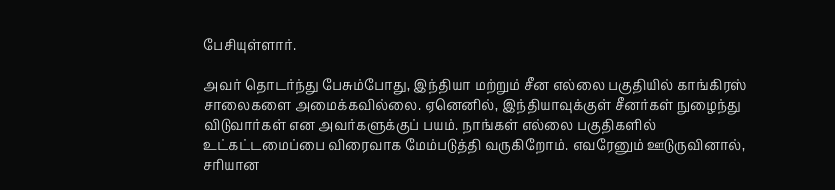பேசியுள்ளார்.

அவர் தொடர்ந்து பேசும்போது, இந்தியா மற்றும் சீன எல்லை பகுதியில் காங்கிரஸ் சாலைகளை அமைக்கவில்லை. ஏனெனில், இந்தியாவுக்குள் சீனர்கள் நுழைந்து விடுவார்கள் என அவர்களுக்குப் பயம். நாங்கள் எல்லை பகுதிகளில் உட்கட்டமைப்பை விரைவாக மேம்படுத்தி வருகிறோம். எவரேனும் ஊடுருவினால், சரியான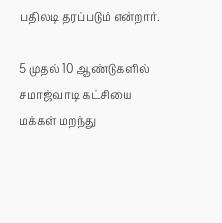பதிலடி தரப்படும் என்றார்.

5 முதல் 10 ஆண்டுகளில் சமாஜ்வாடி கட்சியை மக்கள் மறந்து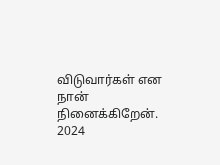விடுவார்கள் என நான் நினைக்கிறேன். 2024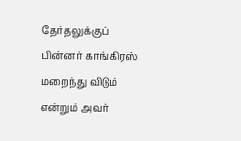தேர்தலுக்குப் பின்னர் காங்கிரஸ் மறைந்து விடும் என்றும் அவர்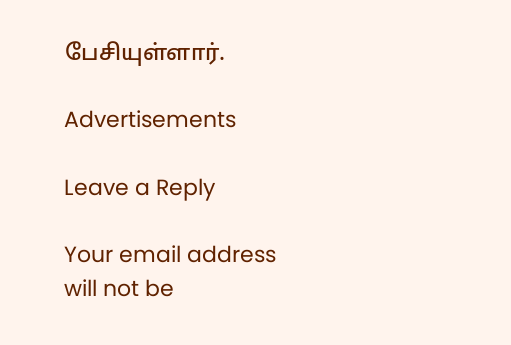பேசியுள்ளார்.

Advertisements

Leave a Reply

Your email address will not be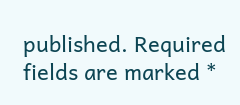published. Required fields are marked *